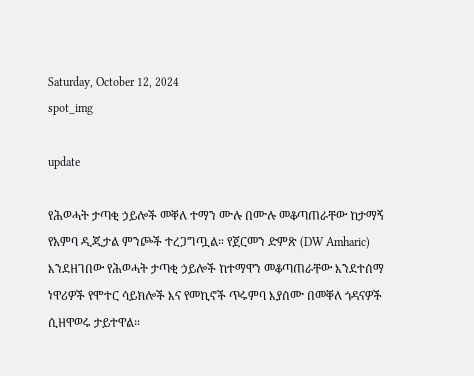Saturday, October 12, 2024
spot_img

update

የሕወሓት ታጣቂ ኃይሎች መቐለ ተማን ሙሉ በሙሉ መቆጣጠራቸው ከታማኝ የአምባ ዲጂታል ምንጮች ተረጋግጧል። የጀርመን ድምጽ (DW Amharic) እንደዘገበው የሕወሓት ታጣቂ ኃይሎች ከተማዋን መቆጣጠራቸው እንደተሰማ ነዋሪዎች የሞተር ሳይክሎች እና የመኪኖች ጥሩምባ እያሰሙ በመቐለ ጎዳናዎች ሲዘዋወሩ ታይተዋል።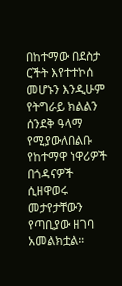በከተማው በደስታ ርችት እየተተኮሰ መሆኑን እንዲሁም የትግራይ ክልልን ሰንደቅ ዓላማ የሚያውለበልቡ የከተማዋ ነዋሪዎች በጎዳናዎች ሲዘዋወሩ መታየታቸውን የጣቢያው ዘገባ አመልክቷል።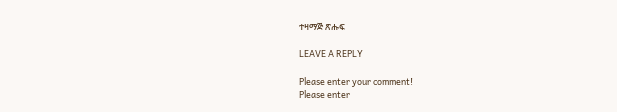ተዛማጅ ጽሑፍ

LEAVE A REPLY

Please enter your comment!
Please enter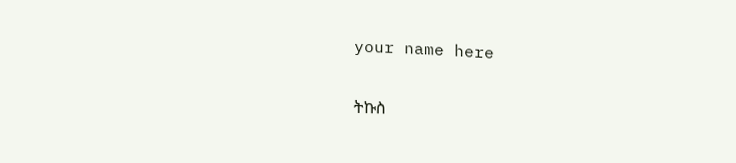your name here

ትኩስ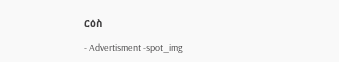ርዕስ

- Advertisment -spot_img